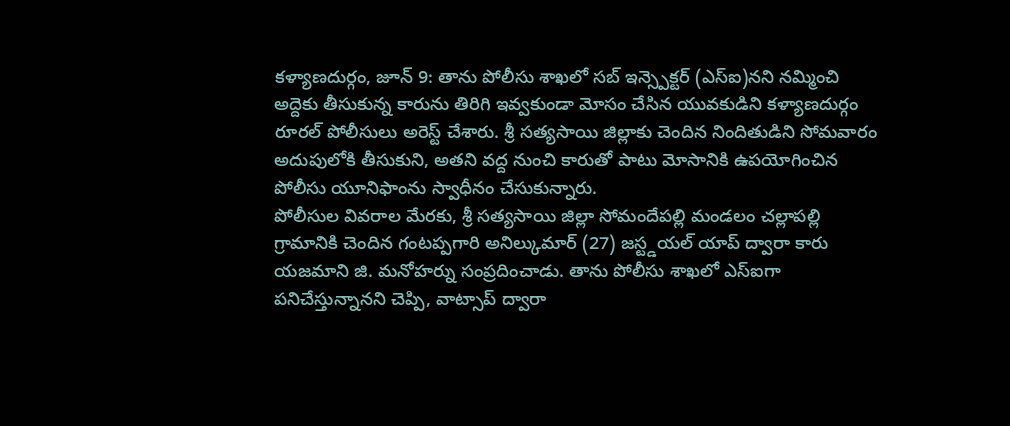కళ్యాణదుర్గం, జూన్ 9: తాను పోలీసు శాఖలో సబ్ ఇన్స్పెక్టర్ (ఎస్ఐ)నని నమ్మించి అద్దెకు తీసుకున్న కారును తిరిగి ఇవ్వకుండా మోసం చేసిన యువకుడిని కళ్యాణదుర్గం రూరల్ పోలీసులు అరెస్ట్ చేశారు. శ్రీ సత్యసాయి జిల్లాకు చెందిన నిందితుడిని సోమవారం అదుపులోకి తీసుకుని, అతని వద్ద నుంచి కారుతో పాటు మోసానికి ఉపయోగించిన పోలీసు యూనిఫాంను స్వాధీనం చేసుకున్నారు.
పోలీసుల వివరాల మేరకు, శ్రీ సత్యసాయి జిల్లా సోమందేపల్లి మండలం చల్లాపల్లి గ్రామానికి చెందిన గంటప్పగారి అనిల్కుమార్ (27) జస్ట్డయల్ యాప్ ద్వారా కారు యజమాని జి. మనోహర్ను సంప్రదించాడు. తాను పోలీసు శాఖలో ఎస్ఐగా పనిచేస్తున్నానని చెప్పి, వాట్సాప్ ద్వారా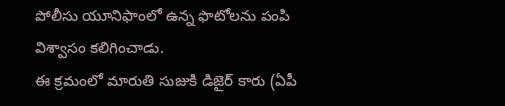పోలీసు యూనిఫాంలో ఉన్న ఫొటోలను పంపి విశ్వాసం కలిగించాడు.
ఈ క్రమంలో మారుతి సుజుకి డిజైర్ కారు (ఏపీ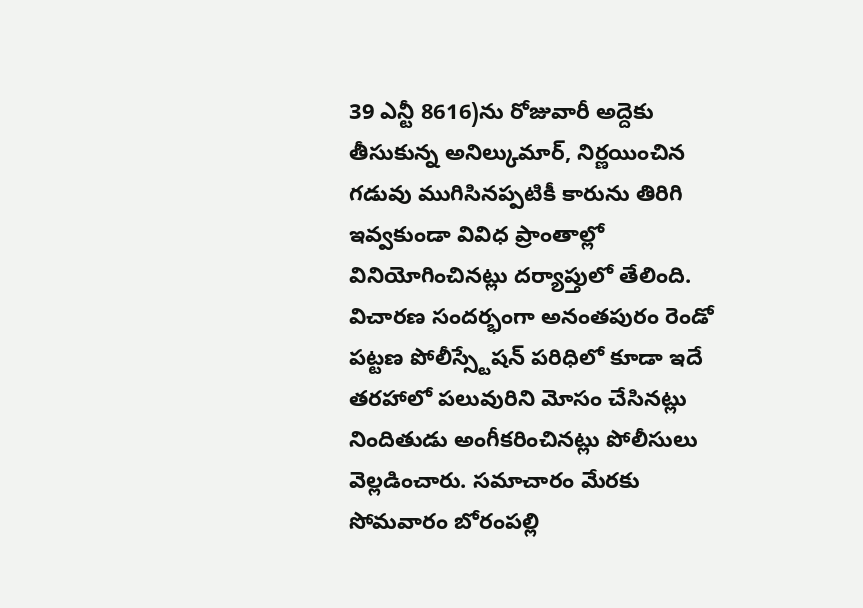39 ఎన్టీ 8616)ను రోజువారీ అద్దెకు తీసుకున్న అనిల్కుమార్, నిర్ణయించిన గడువు ముగిసినప్పటికీ కారును తిరిగి ఇవ్వకుండా వివిధ ప్రాంతాల్లో వినియోగించినట్లు దర్యాప్తులో తేలింది.
విచారణ సందర్భంగా అనంతపురం రెండో పట్టణ పోలీస్స్టేషన్ పరిధిలో కూడా ఇదే తరహాలో పలువురిని మోసం చేసినట్లు నిందితుడు అంగీకరించినట్లు పోలీసులు వెల్లడించారు. సమాచారం మేరకు సోమవారం బోరంపల్లి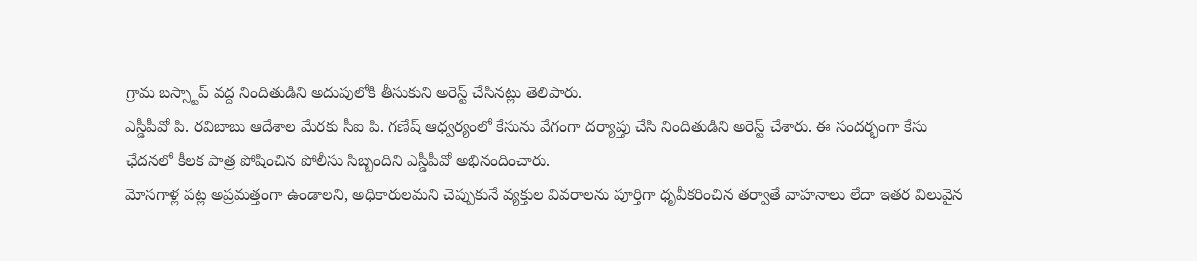గ్రామ బస్స్టాప్ వద్ద నిందితుడిని అదుపులోకి తీసుకుని అరెస్ట్ చేసినట్లు తెలిపారు.
ఎస్డీపీవో పి. రవిబాబు ఆదేశాల మేరకు సీఐ పి. గణేష్ ఆధ్వర్యంలో కేసును వేగంగా దర్యాప్తు చేసి నిందితుడిని అరెస్ట్ చేశారు. ఈ సందర్భంగా కేసు ఛేదనలో కీలక పాత్ర పోషించిన పోలీసు సిబ్బందిని ఎస్డీపీవో అభినందించారు.
మోసగాళ్ల పట్ల అప్రమత్తంగా ఉండాలని, అధికారులమని చెప్పుకునే వ్యక్తుల వివరాలను పూర్తిగా ధృవీకరించిన తర్వాతే వాహనాలు లేదా ఇతర విలువైన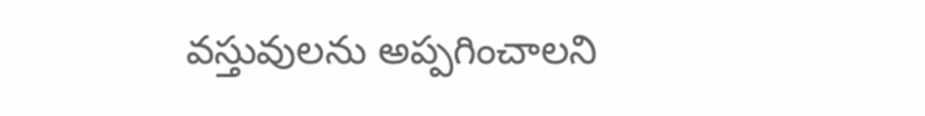వస్తువులను అప్పగించాలని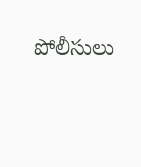పోలీసులు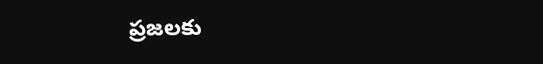ప్రజలకు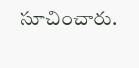సూచించారు.